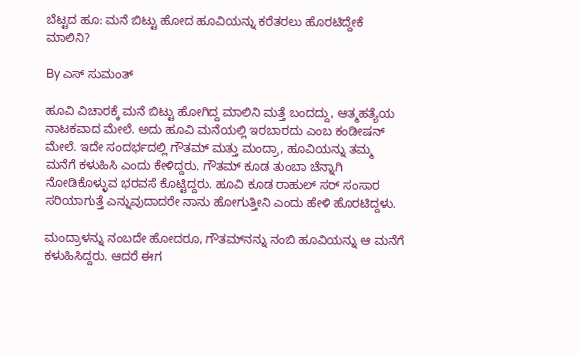ಬೆಟ್ಟದ ಹೂ: ಮನೆ ಬಿಟ್ಟು ಹೋದ ಹೂವಿಯನ್ನು ಕರೆತರಲು ಹೊರಟಿದ್ದೇಕೆ ಮಾಲಿನಿ?

By ಎಸ್ ಸುಮಂತ್

ಹೂವಿ ವಿಚಾರಕ್ಕೆ ಮನೆ ಬಿಟ್ಟು ಹೋಗಿದ್ದ ಮಾಲಿನಿ ಮತ್ತೆ ಬಂದದ್ದು, ಆತ್ಮಹತ್ಯೆಯ ನಾಟಕವಾದ ಮೇಲೆ. ಅದು ಹೂವಿ ಮನೆಯಲ್ಲಿ ಇರಬಾರದು ಎಂಬ ಕಂಡೀಷನ್ ಮೇಲೆ. ಇದೇ ಸಂದರ್ಭದಲ್ಲಿ ಗೌತಮ್ ಮತ್ತು ಮಂದ್ರಾ, ಹೂವಿಯನ್ನು ತಮ್ಮ ಮನೆಗೆ ಕಳುಹಿಸಿ ಎಂದು ಕೇಳಿದ್ದರು. ಗೌತಮ್ ಕೂಡ ತುಂಬಾ ಚೆನ್ನಾಗಿ ನೋಡಿಕೊಳ್ಳುವ ಭರವಸೆ ಕೊಟ್ಟಿದ್ದರು. ಹೂವಿ ಕೂಡ ರಾಹುಲ್ ಸರ್ ಸಂಸಾರ ಸರಿಯಾಗುತ್ತೆ ಎನ್ನುವುದಾದರೇ ನಾನು ಹೋಗುತ್ತೀನಿ ಎಂದು ಹೇಳಿ ಹೊರಟಿದ್ದಳು.

ಮಂದ್ರಾಳನ್ನು ನಂಬದೇ ಹೋದರೂ, ಗೌತಮ್‌ನನ್ನು ನಂಬಿ ಹೂವಿಯನ್ನು ಆ ಮನೆಗೆ ಕಳುಹಿಸಿದ್ದರು. ಆದರೆ ಈಗ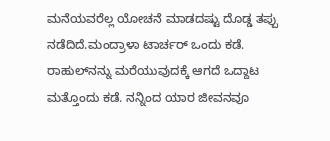ಮನೆಯವರೆಲ್ಲ ಯೋಚನೆ ಮಾಡದಷ್ಟು ದೊಡ್ಡ ತಪ್ಪು ನಡೆದಿದೆ.ಮಂದ್ರಾಳಾ ಟಾರ್ಚರ್ ಒಂದು ಕಡೆ. ರಾಹುಲ್‌ನನ್ನು ಮರೆಯುವುದಕ್ಕೆ ಆಗದೆ ಒದ್ದಾಟ ಮತ್ತೊಂದು ಕಡೆ. ನನ್ನಿಂದ ಯಾರ ಜೀವನವೂ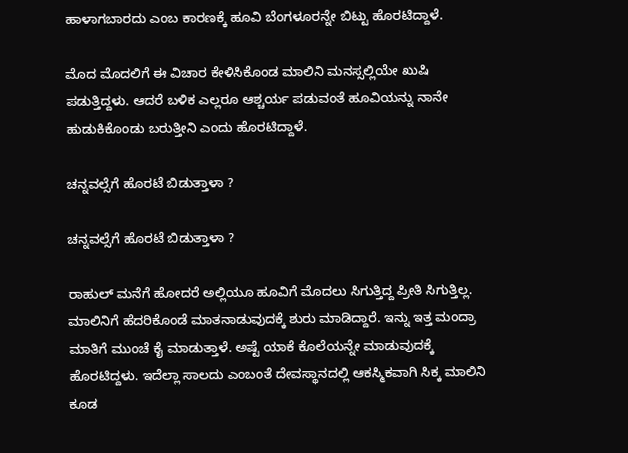ಹಾಳಾಗಬಾರದು ಎಂಬ ಕಾರಣಕ್ಕೆ ಹೂವಿ ಬೆಂಗಳೂರನ್ನೇ ಬಿಟ್ಟು ಹೊರಟಿದ್ದಾಳೆ.

ಮೊದ ಮೊದಲಿಗೆ ಈ ವಿಚಾರ ಕೇಳಿಸಿಕೊಂಡ ಮಾಲಿನಿ ಮನಸ್ಸಲ್ಲಿಯೇ ಖುಷಿ ಪಡುತ್ತಿದ್ದಳು. ಆದರೆ ಬಳಿಕ ಎಲ್ಲರೂ ಆಶ್ಚರ್ಯ ಪಡುವಂತೆ ಹೂವಿಯನ್ನು ನಾನೇ ಹುಡುಕಿಕೊಂಡು ಬರುತ್ತೀನಿ ಎಂದು ಹೊರಟಿದ್ದಾಳೆ.

ಚನ್ನವಲ್ಸೆಗೆ ಹೊರಟೆ ಬಿಡುತ್ತಾಳಾ ?

ಚನ್ನವಲ್ಸೆಗೆ ಹೊರಟೆ ಬಿಡುತ್ತಾಳಾ ?

ರಾಹುಲ್ ಮನೆಗೆ ಹೋದರೆ ಅಲ್ಲಿಯೂ ಹೂವಿಗೆ ಮೊದಲು ಸಿಗುತ್ತಿದ್ದ ಪ್ರೀತಿ ಸಿಗುತ್ತಿಲ್ಲ. ಮಾಲಿನಿಗೆ ಹೆದರಿಕೊಂಡೆ ಮಾತನಾಡುವುದಕ್ಕೆ ಶುರು ಮಾಡಿದ್ದಾರೆ. ಇನ್ನು ಇತ್ತ ಮಂದ್ರಾ ಮಾತಿಗೆ ಮುಂಚೆ ಕೈ ಮಾಡುತ್ತಾಳೆ. ಅಷ್ಟೆ ಯಾಕೆ ಕೊಲೆಯನ್ನೇ ಮಾಡುವುದಕ್ಕೆ ಹೊರಟಿದ್ದಳು. ಇದೆಲ್ಲಾ ಸಾಲದು ಎಂಬಂತೆ ದೇವಸ್ಥಾನದಲ್ಲಿ ಆಕಸ್ಮಿಕವಾಗಿ ಸಿಕ್ಕ ಮಾಲಿನಿ ಕೂಡ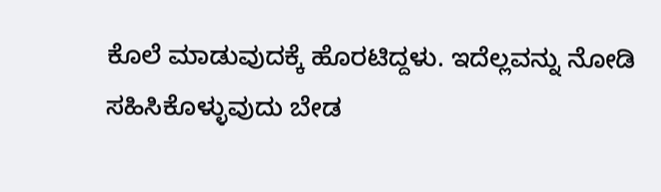ಕೊಲೆ ಮಾಡುವುದಕ್ಕೆ ಹೊರಟಿದ್ದಳು. ಇದೆಲ್ಲವನ್ನು ನೋಡಿ ಸಹಿಸಿಕೊಳ್ಳುವುದು ಬೇಡ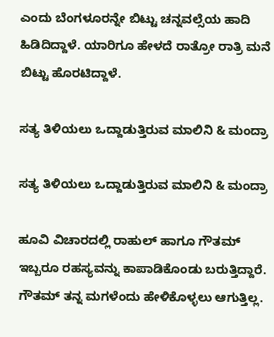ಎಂದು ಬೆಂಗಳೂರನ್ನೇ ಬಿಟ್ಟು ಚನ್ನವಲ್ಸೆಯ ಹಾದಿ ಹಿಡಿದಿದ್ದಾಳೆ. ಯಾರಿಗೂ ಹೇಳದೆ ರಾತ್ರೋ ರಾತ್ರಿ ಮನೆ ಬಿಟ್ಟು ಹೊರಟಿದ್ದಾಳೆ.

ಸತ್ಯ ತಿಳಿಯಲು ಒದ್ದಾಡುತ್ತಿರುವ ಮಾಲಿನಿ & ಮಂದ್ರಾ

ಸತ್ಯ ತಿಳಿಯಲು ಒದ್ದಾಡುತ್ತಿರುವ ಮಾಲಿನಿ & ಮಂದ್ರಾ

ಹೂವಿ ವಿಚಾರದಲ್ಲಿ ರಾಹುಲ್ ಹಾಗೂ ಗೌತಮ್ ಇಬ್ಬರೂ ರಹಸ್ಯವನ್ನು ಕಾಪಾಡಿಕೊಂಡು ಬರುತ್ತಿದ್ದಾರೆ. ಗೌತಮ್ ತನ್ನ ಮಗಳೆಂದು ಹೇಳಿಕೊಳ್ಳಲು ಆಗುತ್ತಿಲ್ಲ.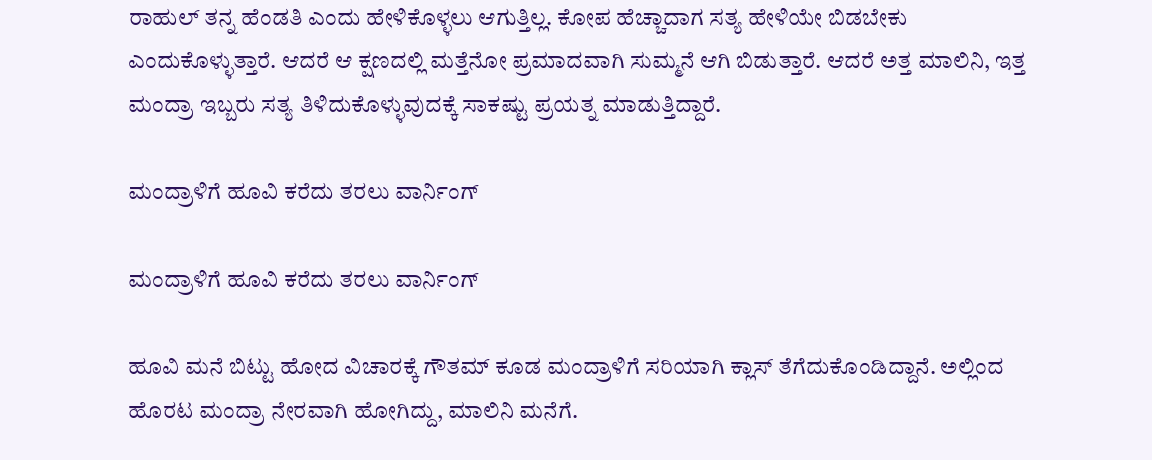ರಾಹುಲ್ ತನ್ನ ಹೆಂಡತಿ ಎಂದು ಹೇಳಿಕೊಳ್ಳಲು ಆಗುತ್ತಿಲ್ಲ. ಕೋಪ ಹೆಚ್ಚಾದಾಗ ಸತ್ಯ ಹೇಳಿಯೇ ಬಿಡಬೇಕು ಎಂದುಕೊಳ್ಳುತ್ತಾರೆ. ಆದರೆ ಆ ಕ್ಷಣದಲ್ಲಿ ಮತ್ತೆನೋ ಪ್ರಮಾದವಾಗಿ ಸುಮ್ಮನೆ ಆಗಿ ಬಿಡುತ್ತಾರೆ. ಆದರೆ ಅತ್ತ ಮಾಲಿನಿ, ಇತ್ತ ಮಂದ್ರಾ ಇಬ್ಬರು ಸತ್ಯ ತಿಳಿದುಕೊಳ್ಳುವುದಕ್ಕೆ ಸಾಕಷ್ಟು ಪ್ರಯತ್ನ ಮಾಡುತ್ತಿದ್ದಾರೆ.

ಮಂದ್ರಾಳಿಗೆ ಹೂವಿ ಕರೆದು ತರಲು ವಾರ್ನಿಂಗ್

ಮಂದ್ರಾಳಿಗೆ ಹೂವಿ ಕರೆದು ತರಲು ವಾರ್ನಿಂಗ್

ಹೂವಿ ಮನೆ ಬಿಟ್ಟು ಹೋದ ವಿಚಾರಕ್ಕೆ ಗೌತಮ್ ಕೂಡ ಮಂದ್ರಾಳಿಗೆ ಸರಿಯಾಗಿ ಕ್ಲಾಸ್ ತೆಗೆದುಕೊಂಡಿದ್ದಾನೆ. ಅಲ್ಲಿಂದ ಹೊರಟ ಮಂದ್ರಾ ನೇರವಾಗಿ ಹೋಗಿದ್ದು, ಮಾಲಿನಿ ಮನೆಗೆ.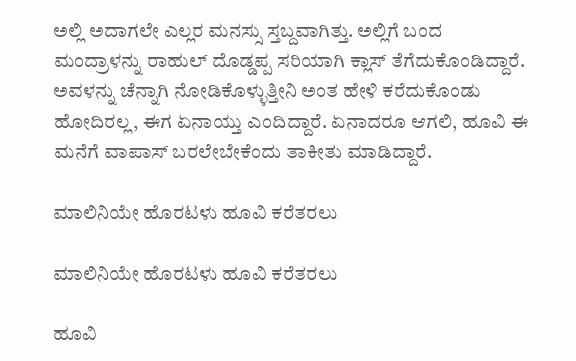ಅಲ್ಲಿ ಅದಾಗಲೇ ಎಲ್ಲರ ಮನಸ್ಸು ಸ್ತಬ್ದವಾಗಿತ್ತು. ಅಲ್ಲಿಗೆ ಬಂದ ಮಂದ್ರಾಳನ್ನು ರಾಹುಲ್ ದೊಡ್ಡಪ್ಪ ಸರಿಯಾಗಿ ಕ್ಲಾಸ್ ತೆಗೆದುಕೊಂಡಿದ್ದಾರೆ. ಅವಳನ್ನು ಚೆನ್ನಾಗಿ ನೋಡಿಕೊಳ್ಳುತ್ತೀನಿ ಅಂತ ಹೇಳಿ ಕರೆದುಕೊಂಡು ಹೋದಿರಲ್ಲ, ಈಗ ಏನಾಯ್ತು ಎಂದಿದ್ದಾರೆ. ಏನಾದರೂ ಆಗಲಿ, ಹೂವಿ ಈ ಮನೆಗೆ ವಾಪಾಸ್ ಬರಲೇಬೇಕೆಂದು ತಾಕೀತು ಮಾಡಿದ್ದಾರೆ.

ಮಾಲಿನಿಯೇ ಹೊರಟಳು ಹೂವಿ ಕರೆತರಲು

ಮಾಲಿನಿಯೇ ಹೊರಟಳು ಹೂವಿ ಕರೆತರಲು

ಹೂವಿ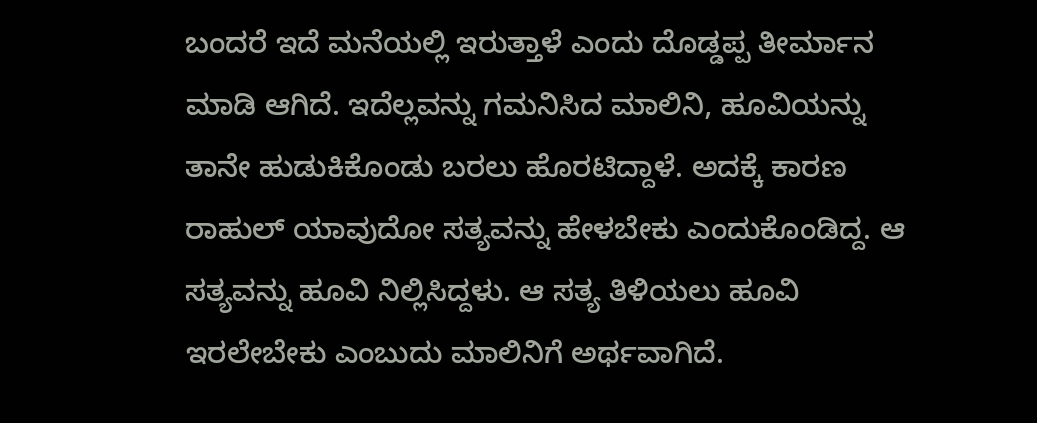ಬಂದರೆ ಇದೆ ಮನೆಯಲ್ಲಿ ಇರುತ್ತಾಳೆ ಎಂದು ದೊಡ್ಡಪ್ಪ ತೀರ್ಮಾನ ಮಾಡಿ ಆಗಿದೆ. ಇದೆಲ್ಲವನ್ನು ಗಮನಿಸಿದ ಮಾಲಿನಿ, ಹೂವಿಯನ್ನು ತಾನೇ ಹುಡುಕಿಕೊಂಡು ಬರಲು ಹೊರಟಿದ್ದಾಳೆ. ಅದಕ್ಕೆ ಕಾರಣ ರಾಹುಲ್ ಯಾವುದೋ ಸತ್ಯವನ್ನು ಹೇಳಬೇಕು ಎಂದುಕೊಂಡಿದ್ದ. ಆ ಸತ್ಯವನ್ನು ಹೂವಿ ನಿಲ್ಲಿಸಿದ್ದಳು. ಆ ಸತ್ಯ ತಿಳಿಯಲು ಹೂವಿ ಇರಲೇಬೇಕು ಎಂಬುದು ಮಾಲಿನಿಗೆ ಅರ್ಥವಾಗಿದೆ.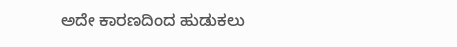ಅದೇ ಕಾರಣದಿಂದ ಹುಡುಕಲು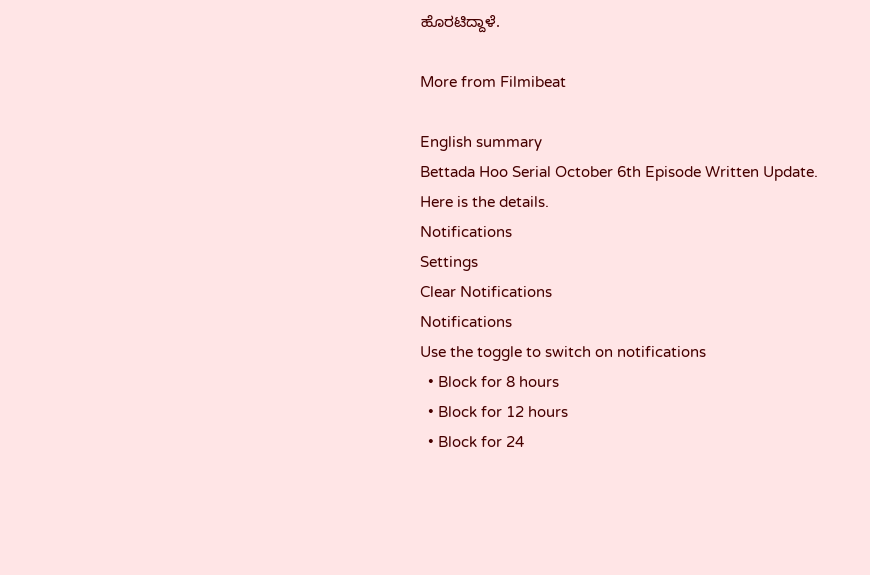ಹೊರಟಿದ್ದಾಳೆ.

More from Filmibeat

English summary
Bettada Hoo Serial October 6th Episode Written Update. Here is the details.
Notifications
Settings
Clear Notifications
Notifications
Use the toggle to switch on notifications
  • Block for 8 hours
  • Block for 12 hours
  • Block for 24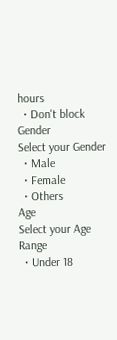hours
  • Don't block
Gender
Select your Gender
  • Male
  • Female
  • Others
Age
Select your Age Range
  • Under 18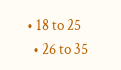• 18 to 25
  • 26 to 35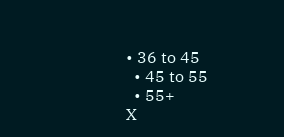• 36 to 45
  • 45 to 55
  • 55+
X